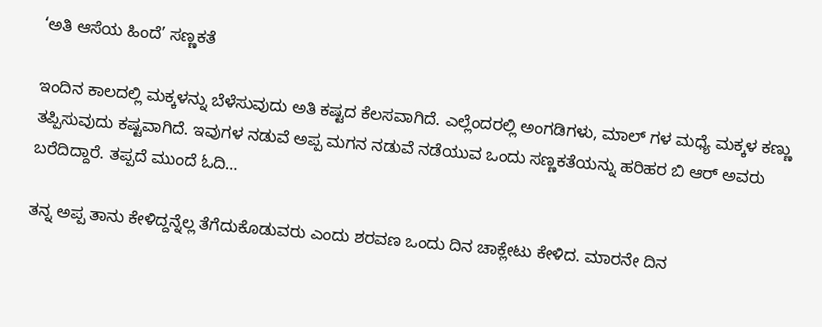‘ಅತಿ ಆಸೆಯ ಹಿಂದೆ’ ಸಣ್ಣಕತೆ

ಇಂದಿನ ಕಾಲದಲ್ಲಿ ಮಕ್ಕಳನ್ನು ಬೆಳೆಸುವುದು ಅತಿ ಕಷ್ಟದ ಕೆಲಸವಾಗಿದೆ. ಎಲ್ಲೆಂದರಲ್ಲಿ ಅಂಗಡಿಗಳು, ಮಾಲ್ ಗಳ ಮಧ್ಯೆ ಮಕ್ಕಳ ಕಣ್ಣು ತಪ್ಪಿಸುವುದು ಕಷ್ಟವಾಗಿದೆ. ಇವುಗಳ ನಡುವೆ ಅಪ್ಪ ಮಗನ ನಡುವೆ ನಡೆಯುವ ಒಂದು ಸಣ್ಣಕತೆಯನ್ನು ಹರಿಹರ ಬಿ ಆರ್ ಅವರು ಬರೆದಿದ್ದಾರೆ. ತಪ್ಪದೆ ಮುಂದೆ ಓದಿ…

ತನ್ನ ಅಪ್ಪ ತಾನು ಕೇಳಿದ್ದನ್ನೆಲ್ಲ ತೆಗೆದುಕೊಡುವರು ಎಂದು ಶರವಣ ಒಂದು ದಿನ ಚಾಕ್ಲೇಟು ಕೇಳಿದ. ಮಾರನೇ ದಿನ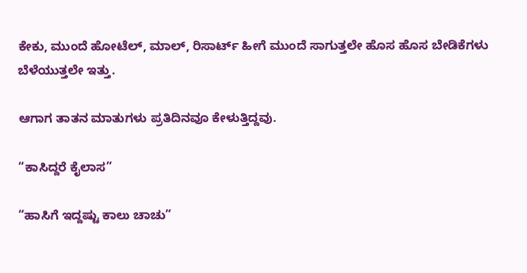ಕೇಕು, ಮುಂದೆ ಹೋಟೆಲ್, ಮಾಲ್, ರಿಸಾರ್ಟ್ ಹೀಗೆ ಮುಂದೆ ಸಾಗುತ್ತಲೇ ಹೊಸ ಹೊಸ ಬೇಡಿಕೆಗಳು ಬೆಳೆಯುತ್ತಲೇ ಇತ್ತು.

ಆಗಾಗ ತಾತನ ಮಾತುಗಳು ಪ್ರತಿದಿನವೂ ಕೇಳುತ್ತಿದ್ದವು.

“ಕಾಸಿದ್ದರೆ ಕೈಲಾಸ”

“ಹಾಸಿಗೆ ಇದ್ದಷ್ಟು ಕಾಲು ಚಾಚು”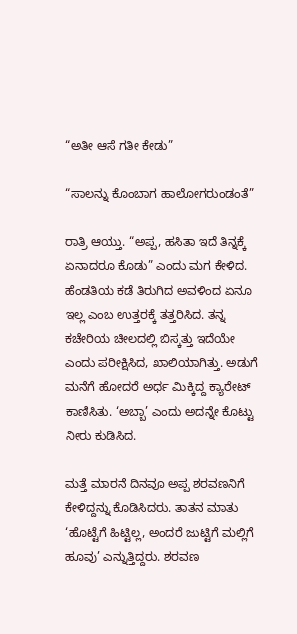“ಅತೀ ಆಸೆ ಗತೀ ಕೇಡು”

“ಸಾಲನ್ನು ಕೊಂಬಾಗ ಹಾಲೋಗರುಂಡಂತೆ”

ರಾತ್ರಿ ಆಯ್ತು. “ಅಪ್ಪ, ಹಸಿತಾ ಇದೆ ತಿನ್ನಕ್ಕೆ ಏನಾದರೂ ಕೊಡು” ಎಂದು ಮಗ ಕೇಳಿದ. ಹೆಂಡತಿಯ ಕಡೆ ತಿರುಗಿದ ಅವಳಿಂದ ಏನೂ ಇಲ್ಲ ಎಂಬ ಉತ್ತರಕ್ಕೆ ತತ್ತರಿಸಿದ. ತನ್ನ ಕಚೇರಿಯ ಚೀಲದಲ್ಲಿ ಬಿಸ್ಕತ್ತು ಇದೆಯೇ ಎಂದು ಪರೀಕ್ಷಿಸಿದ, ಖಾಲಿಯಾಗಿತ್ತು. ಅಡುಗೆ ಮನೆಗೆ ಹೋದರೆ ಅರ್ಧ ಮಿಕ್ಕಿದ್ದ ಕ್ಯಾರೇಟ್ ಕಾಣಿಸಿತು. ‘ಅಬ್ಬಾ’ ಎಂದು ಅದನ್ನೇ ಕೊಟ್ಟು ನೀರು ಕುಡಿಸಿದ.

ಮತ್ತೆ ಮಾರನೆ ದಿನವೂ ಅಪ್ಪ ಶರವಣನಿಗೆ ಕೇಳಿದ್ದನ್ನು ಕೊಡಿಸಿದರು. ತಾತನ ಮಾತು ‘ಹೊಟ್ಟೆಗೆ ಹಿಟ್ಟಿಲ್ಲ, ಅಂದರೆ ಜುಟ್ಟಿಗೆ ಮಲ್ಲಿಗೆ ಹೂವು’ ಎನ್ನುತ್ತಿದ್ದರು. ಶರವಣ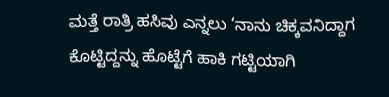ಮತ್ತೆ ರಾತ್ರಿ ಹಸಿವು ಎನ್ನಲು ‘ನಾನು ಚಿಕ್ಕವನಿದ್ದಾಗ ಕೊಟ್ಟಿದ್ದನ್ನು ಹೊಟ್ಟೆಗೆ ಹಾಕಿ ಗಟ್ಟಿಯಾಗಿ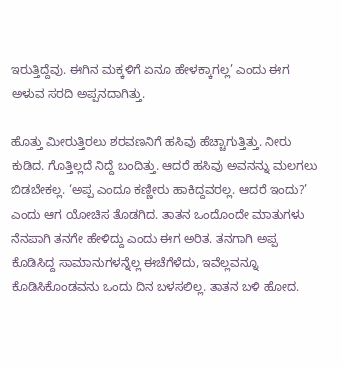ಇರುತ್ತಿದ್ದೆವು. ಈಗಿನ ಮಕ್ಕಳಿಗೆ ಏನೂ ಹೇಳಕ್ಕಾಗಲ್ಲ’ ಎಂದು ಈಗ ಅಳುವ ಸರದಿ ಅಪ್ಪನದಾಗಿತ್ತು.

ಹೊತ್ತು ಮೀರುತ್ತಿರಲು ಶರವಣನಿಗೆ ಹಸಿವು ಹೆಚ್ಚಾಗುತ್ತಿತ್ತು. ನೀರು ಕುಡಿದ. ಗೊತ್ತಿಲ್ಲದೆ ನಿದ್ದೆ ಬಂದಿತ್ತು. ಆದರೆ ಹಸಿವು ಅವನನ್ನು ಮಲಗಲು ಬಿಡಬೇಕಲ್ಲ. ‘ಅಪ್ಪ ಎಂದೂ ಕಣ್ಣೀರು ಹಾಕಿದ್ದವರಲ್ಲ. ಆದರೆ ಇಂದು?’ ಎಂದು ಆಗ ಯೋಚಿಸ ತೊಡಗಿದ. ತಾತನ ಒಂದೊಂದೇ ಮಾತುಗಳು ನೆನಪಾಗಿ ತನಗೇ ಹೇಳಿದ್ದು ಎಂದು ಈಗ ಅರಿತ. ತನಗಾಗಿ ಅಪ್ಪ ಕೊಡಿಸಿದ್ದ ಸಾಮಾನುಗಳನ್ನೆಲ್ಲ ಈಚೆಗೆಳೆದು, ಇವೆಲ್ಲವನ್ನೂ ಕೊಡಿಸಿಕೊಂಡವನು ಒಂದು ದಿನ ಬಳಸಲಿಲ್ಲ. ತಾತನ ಬಳಿ ಹೋದ.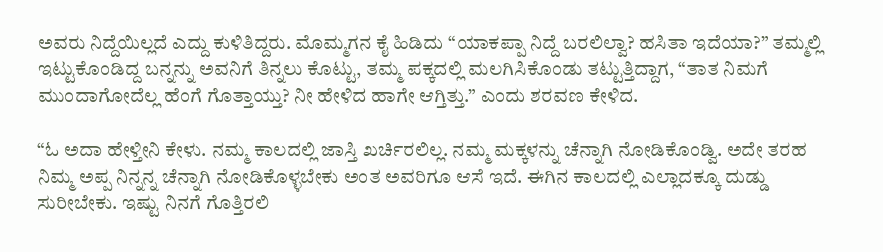ಅವರು ನಿದ್ದೆಯಿಲ್ಲದೆ ಎದ್ದು ಕುಳಿತಿದ್ದರು. ಮೊಮ್ಮಗನ ಕೈ ಹಿಡಿದು “ಯಾಕಪ್ಪಾ ನಿದ್ದೆ ಬರಲಿಲ್ವಾ? ಹಸಿತಾ ಇದೆಯಾ?” ತಮ್ಮಲ್ಲಿ ಇಟ್ಟುಕೊಂಡಿದ್ದ ಬನ್ನನ್ನು ಅವನಿಗೆ ತಿನ್ನಲು ಕೊಟ್ಟು, ತಮ್ಮ ಪಕ್ಕದಲ್ಲಿ ಮಲಗಿಸಿಕೊಂಡು ತಟ್ಟುತ್ತಿದ್ದಾಗ, “ತಾತ ನಿಮಗೆ ಮುಂದಾಗೋದೆಲ್ಲ ಹೆಂಗೆ ಗೊತ್ತಾಯ್ತು? ನೀ ಹೇಳಿದ ಹಾಗೇ ಆಗ್ತಿತ್ತು.” ಎಂದು ಶರವಣ ಕೇಳಿದ.

“ಓ ಅದಾ ಹೇಳ್ತೀನಿ ಕೇಳು. ನಮ್ಮ ಕಾಲದಲ್ಲಿ ಜಾಸ್ತಿ ಖರ್ಚಿರಲಿಲ್ಲ. ನಮ್ಮ ಮಕ್ಕಳನ್ನು ಚೆನ್ನಾಗಿ ನೋಡಿಕೊಂಡ್ವಿ. ಅದೇ ತರಹ ನಿಮ್ಮ ಅಪ್ಪ ನಿನ್ನನ್ನ ಚೆನ್ನಾಗಿ ನೋಡಿಕೊಳ್ಳಬೇಕು ಅಂತ ಅವರಿಗೂ ಆಸೆ ಇದೆ. ಈಗಿನ ಕಾಲದಲ್ಲಿ ಎಲ್ಲಾದಕ್ಕೂ ದುಡ್ಡು ಸುರೀಬೇಕು. ಇಷ್ಟು ನಿನಗೆ ಗೊತ್ತಿರಲಿ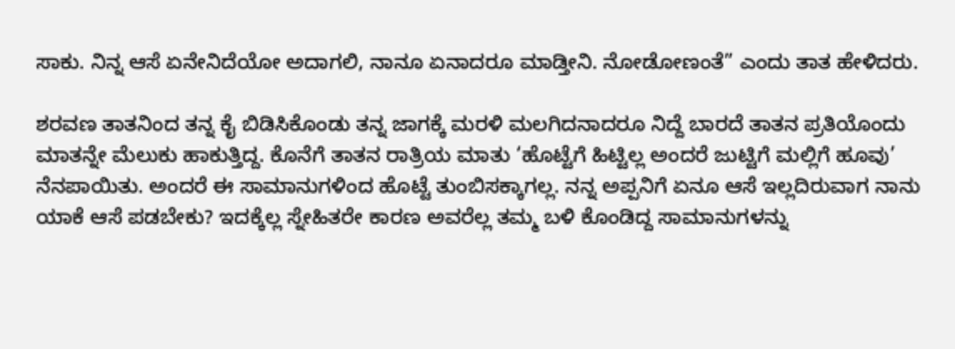ಸಾಕು. ನಿನ್ನ ಆಸೆ ಏನೇನಿದೆಯೋ ಅದಾಗಲಿ, ನಾನೂ ಏನಾದರೂ ಮಾಡ್ತೀನಿ. ನೋಡೋಣಂತೆ” ಎಂದು ತಾತ ಹೇಳಿದರು.

ಶರವಣ ತಾತನಿಂದ ತನ್ನ ಕೈ ಬಿಡಿಸಿಕೊಂಡು ತನ್ನ ಜಾಗಕ್ಕೆ ಮರಳಿ ಮಲಗಿದನಾದರೂ ನಿದ್ದೆ ಬಾರದೆ ತಾತನ ಪ್ರತಿಯೊಂದು ಮಾತನ್ನೇ ಮೆಲುಕು ಹಾಕುತ್ತಿದ್ದ. ಕೊನೆಗೆ ತಾತನ ರಾತ್ರಿಯ ಮಾತು ‘ಹೊಟ್ಟೆಗೆ ಹಿಟ್ಟಿಲ್ಲ ಅಂದರೆ ಜುಟ್ಟಿಗೆ ಮಲ್ಲಿಗೆ ಹೂವು’ ನೆನಪಾಯಿತು. ಅಂದರೆ ಈ ಸಾಮಾನುಗಳಿಂದ ಹೊಟ್ಟೆ ತುಂಬಿಸಕ್ಕಾಗಲ್ಲ. ನನ್ನ ಅಪ್ಪನಿಗೆ ಏನೂ ಆಸೆ ಇಲ್ಲದಿರುವಾಗ ನಾನು ಯಾಕೆ ಆಸೆ ಪಡಬೇಕು? ಇದಕ್ಕೆಲ್ಲ ಸ್ನೇಹಿತರೇ ಕಾರಣ ಅವರೆಲ್ಲ ತಮ್ಮ ಬಳಿ ಕೊಂಡಿದ್ದ ಸಾಮಾನುಗಳನ್ನು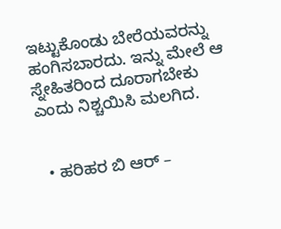ಇಟ್ಟುಕೊಂಡು ಬೇರೆಯವರನ್ನು ಹಂಗಿಸಬಾರದು. ಇನ್ನು ಮೇಲೆ ಆ ಸ್ನೇಹಿತರಿಂದ ದೂರಾಗಬೇಕು ಎಂದು ನಿಶ್ಚಯಿಸಿ ಮಲಗಿದ.


  • ಹರಿಹರ ಬಿ ಆರ್ –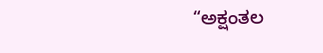“ಅಕ್ಷಂತಲ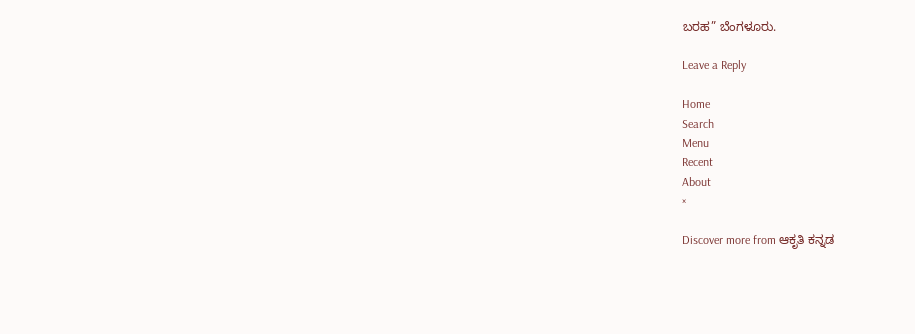ಬರಹ” ಬೆಂಗಳೂರು.

Leave a Reply

Home
Search
Menu
Recent
About
×

Discover more from ಆಕೃತಿ ಕನ್ನಡ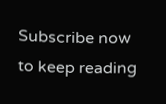Subscribe now to keep reading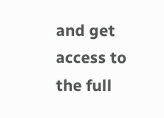and get access to the full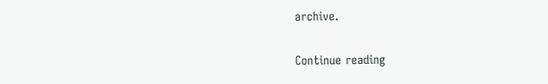archive.

Continue reading